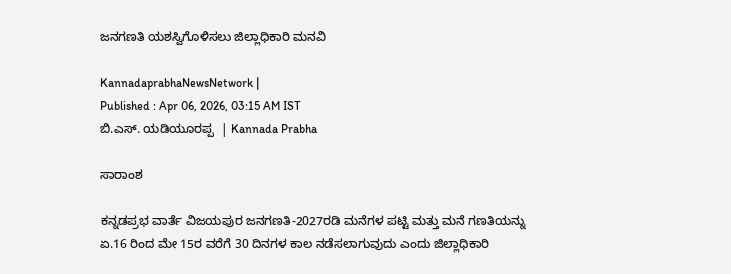ಜನಗಣತಿ‌ ಯಶಸ್ವಿಗೊಳಿಸಲು ಜಿಲ್ಲಾಧಿಕಾರಿ ಮನವಿ

KannadaprabhaNewsNetwork |
Published : Apr 06, 2026, 03:15 AM IST
ಬಿ.ಎಸ್. ಯಡಿಯೂರಪ್ಪ  | Kannada Prabha

ಸಾರಾಂಶ

ಕನ್ನಡಪ್ರಭ ವಾರ್ತೆ ವಿಜಯಪುರ ಜನಗಣತಿ-2027ರಡಿ ಮನೆಗಳ ಪಟ್ಟಿ ಮತ್ತು ಮನೆ ಗಣತಿಯನ್ನು ಏ.16 ರಿಂದ ಮೇ 15ರ ವರೆಗೆ 30 ದಿನಗಳ ಕಾಲ ನಡೆಸಲಾಗುವುದು ಎಂದು ಜಿಲ್ಲಾಧಿಕಾರಿ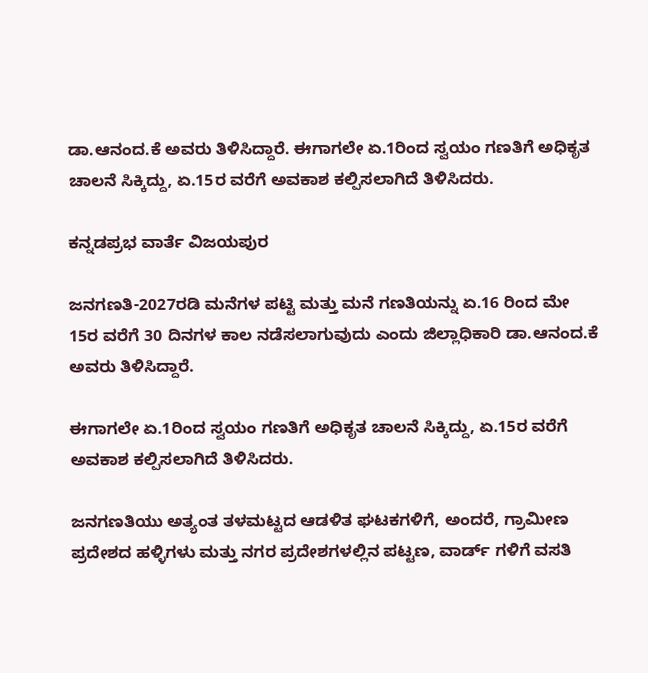ಡಾ.ಆನಂದ‌.ಕೆ ಅವರು ತಿಳಿಸಿದ್ದಾರೆ. ಈಗಾಗಲೇ ಏ.1ರಿಂದ ಸ್ವಯಂ ಗಣತಿಗೆ ಅಧಿಕೃತ‌ ಚಾಲನೆ ಸಿಕ್ಕಿದ್ದು, ಏ.15ರ ವರೆಗೆ ಅವಕಾಶ ಕಲ್ಪಿಸಲಾಗಿದೆ ತಿಳಿಸಿದರು.

ಕನ್ನಡಪ್ರಭ ವಾರ್ತೆ ವಿಜಯಪುರ

ಜನಗಣತಿ-2027ರಡಿ ಮನೆಗಳ ಪಟ್ಟಿ ಮತ್ತು ಮನೆ ಗಣತಿಯನ್ನು ಏ.16 ರಿಂದ ಮೇ 15ರ ವರೆಗೆ 30 ದಿನಗಳ ಕಾಲ ನಡೆಸಲಾಗುವುದು ಎಂದು ಜಿಲ್ಲಾಧಿಕಾರಿ ಡಾ.ಆನಂದ‌.ಕೆ ಅವರು ತಿಳಿಸಿದ್ದಾರೆ.

ಈಗಾಗಲೇ ಏ.1ರಿಂದ ಸ್ವಯಂ ಗಣತಿಗೆ ಅಧಿಕೃತ‌ ಚಾಲನೆ ಸಿಕ್ಕಿದ್ದು, ಏ.15ರ ವರೆಗೆ ಅವಕಾಶ ಕಲ್ಪಿಸಲಾಗಿದೆ ತಿಳಿಸಿದರು.

ಜನಗಣತಿಯು ಅತ್ಯಂತ ತಳಮಟ್ಟದ ಆಡಳಿತ ಘಟಕಗಳಿಗೆ, ಅಂದರೆ, ಗ್ರಾಮೀಣ ಪ್ರದೇಶದ ಹಳ್ಳಿಗಳು ಮತ್ತು ನಗರ ಪ್ರದೇಶಗಳಲ್ಲಿನ ಪಟ್ಟಣ, ವಾರ್ಡ್ ಗಳಿಗೆ ವಸತಿ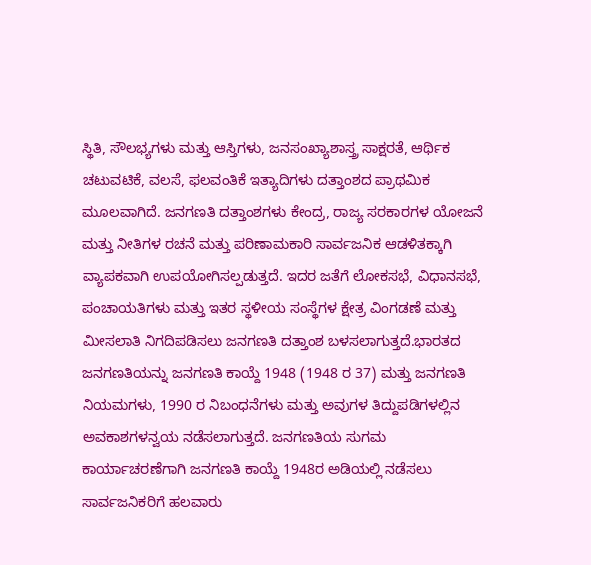ಸ್ಥಿತಿ, ಸೌಲಭ್ಯಗಳು ಮತ್ತು ಆಸ್ತಿಗಳು, ಜನಸಂಖ್ಯಾಶಾಸ್ತ್ರ ಸಾಕ್ಷರತೆ, ಆರ್ಥಿಕ ಚಟುವಟಿಕೆ, ವಲಸೆ, ಫಲವಂತಿಕೆ ಇತ್ಯಾದಿಗಳು ದತ್ತಾಂಶದ ಪ್ರಾಥಮಿಕ ಮೂಲವಾಗಿದೆ. ಜನಗಣತಿ ದತ್ತಾಂಶಗಳು ಕೇಂದ್ರ, ರಾಜ್ಯ ಸರಕಾರಗಳ ಯೋಜನೆ ಮತ್ತು ನೀತಿಗಳ ರಚನೆ ಮತ್ತು ಪರಿಣಾಮಕಾರಿ ಸಾರ್ವಜನಿಕ ಆಡಳಿತಕ್ಕಾಗಿ ವ್ಯಾಪಕವಾಗಿ ಉಪಯೋಗಿಸಲ್ಪಡುತ್ತದೆ. ಇದರ ಜತೆಗೆ ಲೋಕಸಭೆ, ವಿಧಾನಸಭೆ, ಪಂಚಾಯತಿಗಳು ಮತ್ತು ಇತರ ಸ್ಥಳೀಯ ಸಂಸ್ಥೆಗಳ ಕ್ಷೇತ್ರ ವಿಂಗಡಣೆ ಮತ್ತು ಮೀಸಲಾತಿ ನಿಗದಿಪಡಿಸಲು ಜನಗಣತಿ ದತ್ತಾಂಶ ಬಳಸಲಾಗುತ್ತದೆ.ಭಾರತದ ಜನಗಣತಿಯನ್ನು ಜನಗಣತಿ ಕಾಯ್ದೆ 1948 (1948 ರ 37) ಮತ್ತು ಜನಗಣತಿ ನಿಯಮಗಳು, 1990 ರ ನಿಬಂಧನೆಗಳು ಮತ್ತು ಅವುಗಳ ತಿದ್ದುಪಡಿಗಳಲ್ಲಿನ ಅವಕಾಶಗಳನ್ವಯ ನಡೆಸಲಾಗುತ್ತದೆ. ಜನಗಣತಿಯ ಸುಗಮ ಕಾರ್ಯಾಚರಣೆಗಾಗಿ ಜನಗಣತಿ ಕಾಯ್ದೆ 1948ರ ಅಡಿಯಲ್ಲಿ ನಡೆಸಲು ಸಾರ್ವಜನಿಕರಿಗೆ ಹಲವಾರು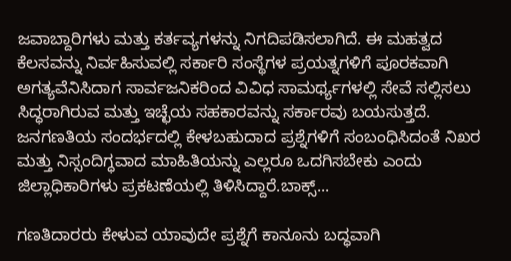ಜವಾಬ್ದಾರಿಗಳು ಮತ್ತು ಕರ್ತವ್ಯಗಳನ್ನು ನಿಗದಿಪಡಿಸಲಾಗಿದೆ. ಈ ಮಹತ್ವದ ಕೆಲಸವನ್ನು ನಿರ್ವಹಿಸುವಲ್ಲಿ ಸರ್ಕಾರಿ ಸಂಸ್ಥೆಗಳ ಪ್ರಯತ್ನಗಳಿಗೆ ಪೂರಕವಾಗಿ ಅಗತ್ಯವೆನಿಸಿದಾಗ ಸಾರ್ವಜನಿಕರಿಂದ ವಿವಿಧ ಸಾಮರ್ಥ್ಯಗಳಲ್ಲಿ ಸೇವೆ ಸಲ್ಲಿಸಲು ಸಿದ್ಧರಾಗಿರುವ ಮತ್ತು ಇಚ್ಛೆಯ ಸಹಕಾರವನ್ನು ಸರ್ಕಾರವು ಬಯಸುತ್ತದೆ. ಜನಗಣತಿಯ ಸಂದರ್ಭದಲ್ಲಿ ಕೇಳಬಹುದಾದ ಪ್ರಶ್ನೆಗಳಿಗೆ ಸಂಬಂಧಿಸಿದಂತೆ ನಿಖರ ಮತ್ತು ನಿಸ್ಸಂದಿಗ್ಧವಾದ ಮಾಹಿತಿಯನ್ನು ಎಲ್ಲರೂ ಒದಗಿಸಬೇಕು ಎಂದು ಜಿಲ್ಲಾಧಿಕಾರಿಗಳು ಪ್ರಕಟಣೆಯಲ್ಲಿ ತಿಳಿಸಿದ್ದಾರೆ.ಬಾಕ್ಸ್...

ಗಣತಿದಾರರು ಕೇಳುವ ಯಾವುದೇ ಪ್ರಶ್ನೆಗೆ ಕಾನೂನು ಬದ್ಧವಾಗಿ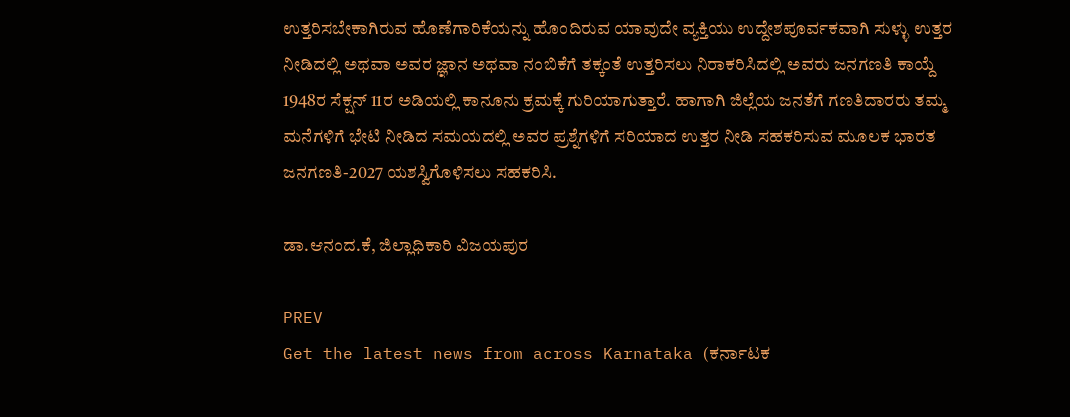ಉತ್ತರಿಸಬೇಕಾಗಿರುವ ಹೊಣೆಗಾರಿಕೆಯನ್ನು ಹೊಂದಿರುವ ಯಾವುದೇ ವ್ಯಕ್ತಿಯು ಉದ್ದೇಶಪೂರ್ವಕವಾಗಿ ಸುಳ್ಳು ಉತ್ತರ ನೀಡಿದಲ್ಲಿ ಅಥವಾ ಅವರ ಜ್ಞಾನ ಅಥವಾ ನಂಬಿಕೆಗೆ ತಕ್ಕಂತೆ ಉತ್ತರಿಸಲು ನಿರಾಕರಿಸಿದಲ್ಲಿ ಅವರು ಜನಗಣತಿ ಕಾಯ್ದೆ 1948ರ ಸೆಕ್ಷನ್ 11ರ ಅಡಿಯಲ್ಲಿ ಕಾನೂನು ಕ್ರಮಕ್ಕೆ ಗುರಿಯಾಗುತ್ತಾರೆ. ಹಾಗಾಗಿ‌ ಜಿಲ್ಲೆಯ ಜನತೆಗೆ ಗಣತಿದಾರರು ತಮ್ಮ ಮನೆಗಳಿಗೆ ಭೇಟಿ ನೀಡಿದ ಸಮಯದಲ್ಲಿ ಅವರ ಪ್ರಶ್ನೆಗಳಿಗೆ ಸರಿಯಾದ ಉತ್ತರ ನೀಡಿ ಸಹಕರಿಸುವ ಮೂಲಕ ಭಾರತ ಜನಗಣತಿ-2027 ಯಶಸ್ವಿಗೊಳಿಸಲು ಸಹಕರಿಸಿ.

ಡಾ.ಆನಂದ‌.ಕೆ, ಜಿಲ್ಲಾಧಿಕಾರಿ ವಿಜಯಪುರ

PREV
Get the latest news from across Karnataka (ಕರ್ನಾಟಕ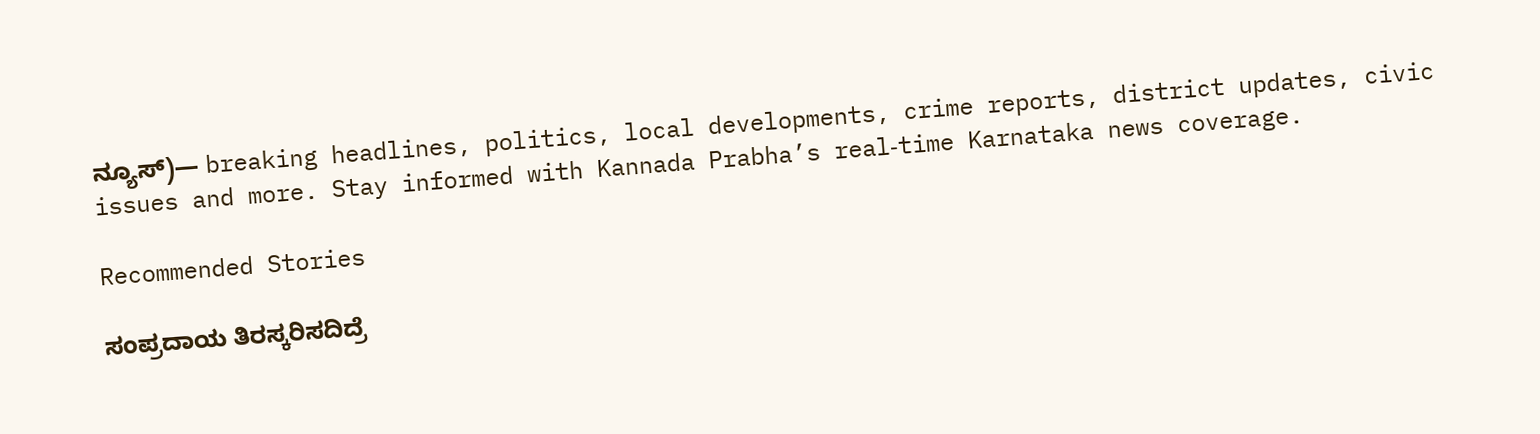ನ್ಯೂಸ್)— breaking headlines, politics, local developments, crime reports, district updates, civic issues and more. Stay informed with Kannada Prabha’s real‑time Karnataka news coverage.

Recommended Stories

ಸಂಪ್ರದಾಯ ತಿರಸ್ಕರಿಸದಿದ್ರೆ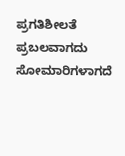ಪ್ರಗತಿಶೀಲತೆ ಪ್ರಬಲವಾಗದು
ಸೋಮಾರಿಗಳಾಗದೆ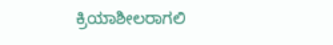ಕ್ರಿಯಾಶೀಲರಾಗಲಿ